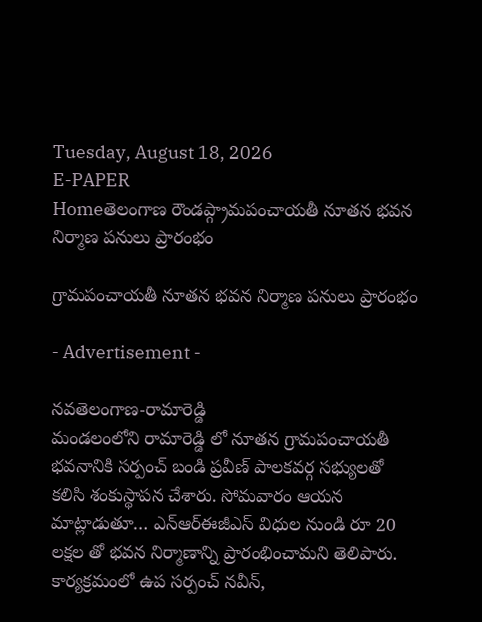Tuesday, August 18, 2026
E-PAPER
Homeతెలంగాణ రౌండప్గ్రామపంచాయతీ నూతన భవన నిర్మాణ పనులు ప్రారంభం

గ్రామపంచాయతీ నూతన భవన నిర్మాణ పనులు ప్రారంభం

- Advertisement -

నవతెలంగాణ-రామారెడ్డి
మండలంలోని రామారెడ్డి లో నూతన గ్రామపంచాయతీ భవనానికి సర్పంచ్ బండి ప్రవీణ్ పాలకవర్గ సభ్యులతో కలిసి శంకుస్థాపన చేశారు. సోమవారం ఆయన మాట్లాడుతూ… ఎన్ఆర్ఈజీఎస్ విధుల నుండి రూ 20 లక్షల తో భవన నిర్మాణాన్ని ప్రారంభించామని తెలిపారు. కార్యక్రమంలో ఉప సర్పంచ్ నవీన్,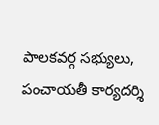పాలకవర్గ సభ్యులు, పంచాయతీ కార్యదర్శి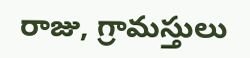రాజు, గ్రామస్తులు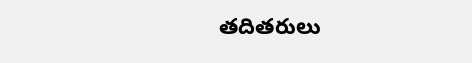తదితరులు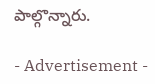పాల్గొన్నారు.

- Advertisement -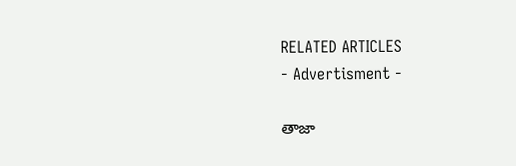RELATED ARTICLES
- Advertisment -

తాజా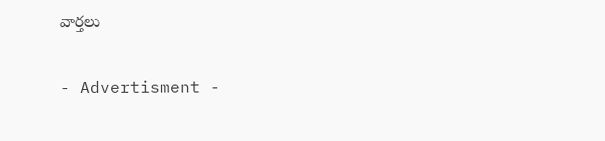వార్తలు

- Advertisment -